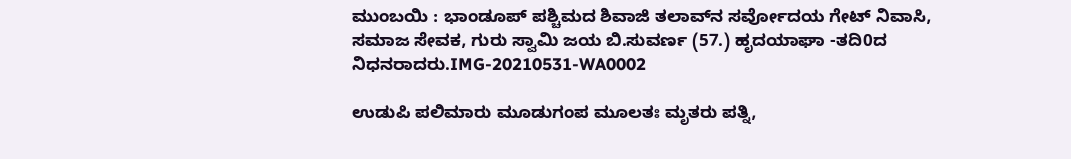ಮುಂಬಯಿ : ಭಾಂಡೂಪ್ ಪಶ್ಚಿಮದ ಶಿವಾಜಿ ತಲಾವ್‍ನ ಸರ್ವೋದಯ ಗೇಟ್ ನಿವಾಸಿ, ಸಮಾಜ ಸೇವಕ, ಗುರು ಸ್ವಾಮಿ ಜಯ ಬಿ.ಸುವರ್ಣ (57.) ಹೃದಯಾಘಾ -ತದಿ0ದ ನಿಧನರಾದರು.IMG-20210531-WA0002

ಉಡುಪಿ ಪಲಿಮಾರು ಮೂಡುಗಂಪ ಮೂಲತಃ ಮೃತರು ಪತ್ನಿ,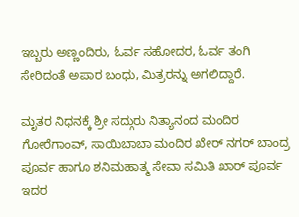ಇಬ್ಬರು ಅಣ್ಣಂದಿರು, ಓರ್ವ ಸಹೋದರ, ಓರ್ವ ತಂಗಿ ಸೇರಿದಂತೆ ಅಪಾರ ಬಂಧು, ಮಿತ್ರರನ್ನು ಅಗಲಿದ್ದಾರೆ.

ಮೃತರ ನಿಧನಕ್ಕೆ ಶ್ರೀ ಸದ್ಗುರು ನಿತ್ಯಾನಂದ ಮಂದಿರ ಗೋರೆಗಾಂವ್, ಸಾಯಿಬಾಬಾ ಮಂದಿರ ಖೇರ್ ನಗರ್ ಬಾಂದ್ರ ಪೂರ್ವ ಹಾಗೂ ಶನಿಮಹಾತ್ಮ ಸೇವಾ ಸಮಿತಿ ಖಾರ್ ಪೂರ್ವ ಇದರ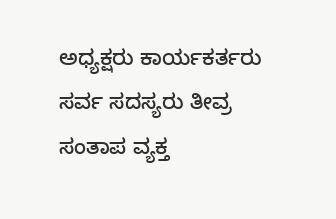ಅಧ್ಯಕ್ಷರು ಕಾರ್ಯಕರ್ತರು ಸರ್ವ ಸದಸ್ಯರು ತೀವ್ರ ಸಂತಾಪ ವ್ಯಕ್ತ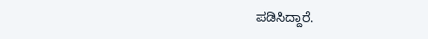ಪಡಿಸಿದ್ದಾರೆ.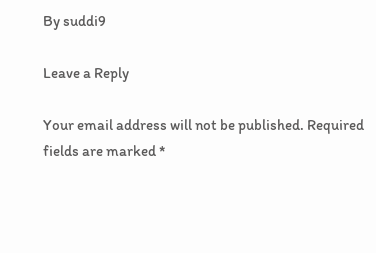By suddi9

Leave a Reply

Your email address will not be published. Required fields are marked *